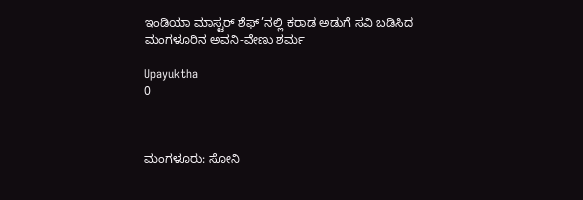ಇಂಡಿಯಾ ಮಾಸ್ಟರ್ ಶೆಫ್’ನಲ್ಲಿ ಕರಾಡ ಅಡುಗೆ ಸವಿ ಬಡಿಸಿದ ಮಂಗಳೂರಿನ ಅವನಿ-ವೇಣು ಶರ್ಮ

Upayuktha
0



ಮಂಗಳೂರು: ಸೋನಿ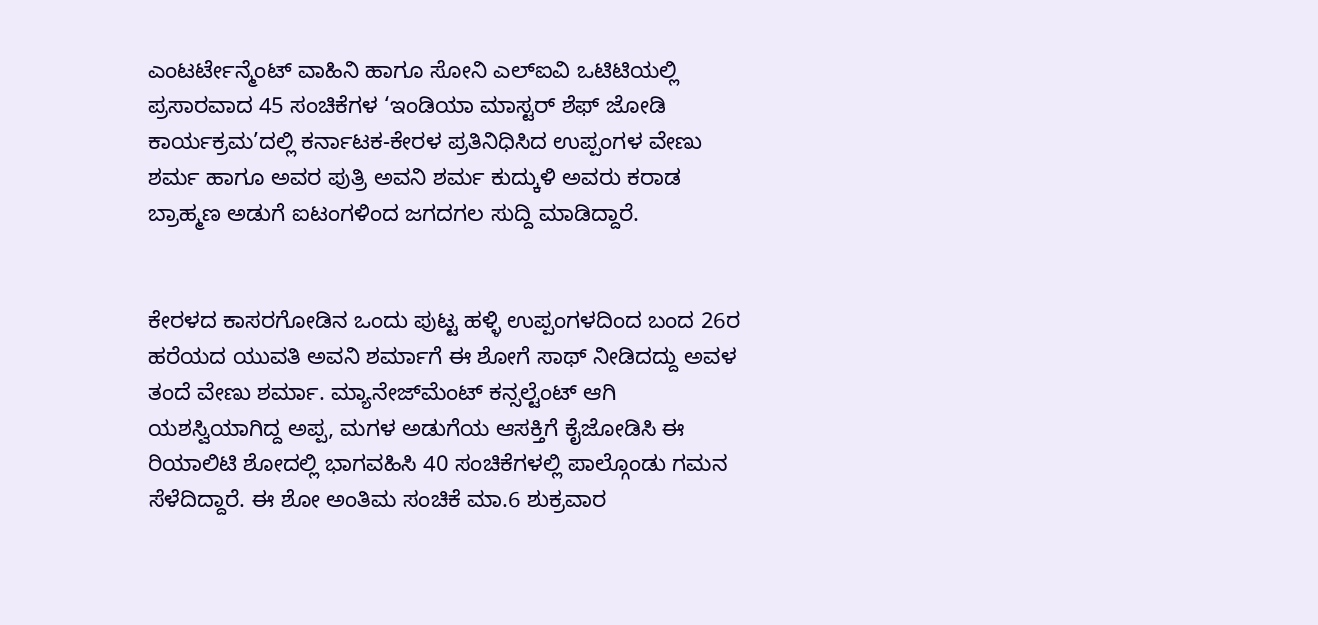ಎಂಟರ್ಟೇನ್ಮೆಂಟ್ ವಾಹಿನಿ ಹಾಗೂ ಸೋನಿ ಎಲ್ಐವಿ ಒಟಿಟಿಯಲ್ಲಿ ಪ್ರಸಾರವಾದ 45 ಸಂಚಿಕೆಗಳ ‘ಇಂಡಿಯಾ ಮಾಸ್ಟರ್ ಶೆಫ್ ಜೋಡಿ ಕಾರ್ಯಕ್ರಮ’ದಲ್ಲಿ ಕರ್ನಾಟಕ-ಕೇರಳ ಪ್ರತಿನಿಧಿಸಿದ ಉಪ್ಪಂಗಳ ವೇಣು ಶರ್ಮ ಹಾಗೂ ಅವರ ಪುತ್ರಿ ಅವನಿ ಶರ್ಮ ಕುದ್ಕುಳಿ ಅವರು ಕರಾಡ ಬ್ರಾಹ್ಮಣ ಅಡುಗೆ ಐಟಂಗಳಿಂದ ಜಗದಗಲ ಸುದ್ದಿ ಮಾಡಿದ್ದಾರೆ.


ಕೇರಳದ ಕಾಸರಗೋಡಿನ ಒಂದು ಪುಟ್ಟ ಹಳ್ಳಿ ಉಪ್ಪಂಗಳದಿಂದ ಬಂದ 26ರ ಹರೆಯದ ಯುವತಿ ಅವನಿ ಶರ್ಮಾಗೆ ಈ ಶೋಗೆ ಸಾಥ್ ನೀಡಿದದ್ದು ಅವಳ ತಂದೆ ವೇಣು ಶರ್ಮಾ. ಮ್ಯಾನೇಜ್‌ಮೆಂಟ್ ಕನ್ಸಲ್ಟೆಂಟ್ ಆಗಿ ಯಶಸ್ವಿಯಾಗಿದ್ದ ಅಪ್ಪ, ಮಗಳ ಅಡುಗೆಯ ಆಸಕ್ತಿಗೆ ಕೈಜೋಡಿಸಿ ಈ ರಿಯಾಲಿಟಿ ಶೋದಲ್ಲಿ ಭಾಗವಹಿಸಿ 40 ಸಂಚಿಕೆಗಳಲ್ಲಿ ಪಾಲ್ಗೊಂಡು ಗಮನ ಸೆಳೆದಿದ್ದಾರೆ. ಈ ಶೋ ಅಂತಿಮ ಸಂಚಿಕೆ ಮಾ.6 ಶುಕ್ರವಾರ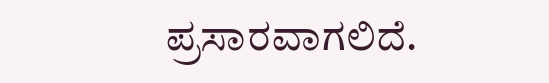ಪ್ರಸಾರವಾಗಲಿದೆ.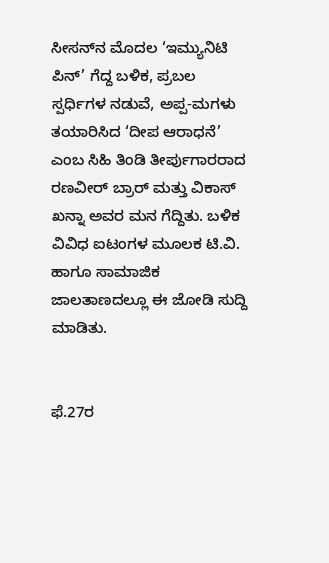ಸೀಸನ್‌ನ ಮೊದಲ ‘ಇಮ್ಯುನಿಟಿ ಪಿನ್’ ಗೆದ್ದ ಬಳಿಕ, ಪ್ರಬಲ ಸ್ಪರ್ಧಿಗಳ ನಡುವೆ, ಅಪ್ಪ-ಮಗಳು ತಯಾರಿಸಿದ ‘ದೀಪ ಆರಾಧನೆ’ ಎಂಬ ಸಿಹಿ ತಿಂಡಿ ತೀರ್ಪುಗಾರರಾದ ರಣವೀರ್ ಬ್ರಾರ್ ಮತ್ತು ವಿಕಾಸ್ ಖನ್ನಾ ಅವರ ಮನ ಗೆದ್ದಿತು. ಬಳಿಕ ವಿವಿಧ ಐಟಂಗಳ ಮೂಲಕ ಟಿ.ವಿ. ಹಾಗೂ ಸಾಮಾಜಿಕ ಜಾಲತಾಣದಲ್ಲೂ ಈ ಜೋಡಿ ಸುದ್ದಿ ಮಾಡಿತು.


ಫೆ.27ರ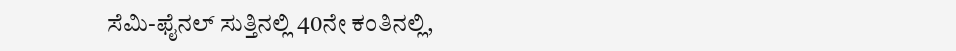ಸೆಮಿ-ಫೈನಲ್ ಸುತ್ತಿನಲ್ಲಿ 40ನೇ ಕಂತಿನಲ್ಲಿ,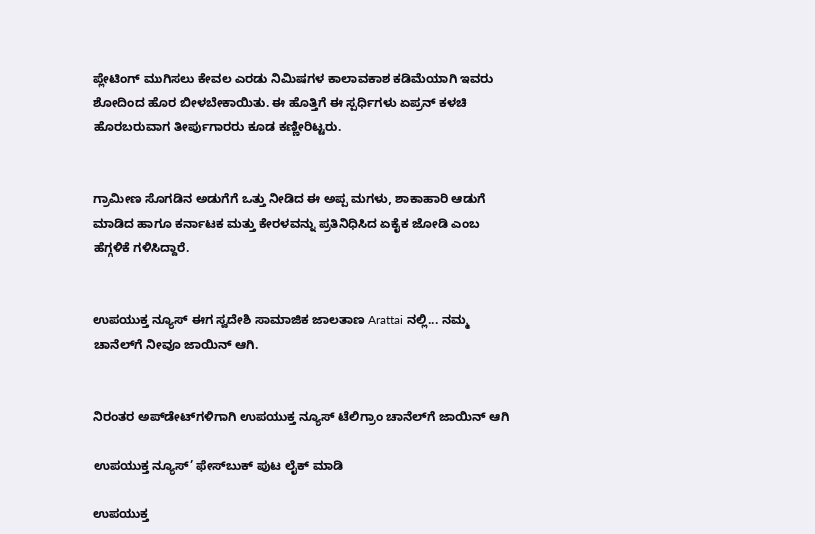ಪ್ಲೇಟಿಂಗ್ ಮುಗಿಸಲು ಕೇವಲ ಎರಡು ನಿಮಿಷಗಳ ಕಾಲಾವಕಾಶ ಕಡಿಮೆಯಾಗಿ ಇವರು ಶೋದಿಂದ ಹೊರ ಬೀಳಬೇಕಾಯಿತು. ಈ ಹೊತ್ತಿಗೆ ಈ ಸ್ಪರ್ಧಿಗಳು ಏಪ್ರನ್ ಕಳಚಿ ಹೊರಬರುವಾಗ ತೀರ್ಪುಗಾರರು ಕೂಡ ಕಣ್ಣೀರಿಟ್ಟರು.


ಗ್ರಾಮೀಣ ಸೊಗಡಿನ ಅಡುಗೆಗೆ ಒತ್ತು ನೀಡಿದ ಈ ಅಪ್ಪ ಮಗಳು, ಶಾಕಾಹಾರಿ ಆಡುಗೆ ಮಾಡಿದ ಹಾಗೂ ಕರ್ನಾಟಕ ಮತ್ತು ಕೇರಳವನ್ನು ಪ್ರತಿನಿಧಿಸಿದ ಏಕೈಕ ಜೋಡಿ ಎಂಬ ಹೆಗ್ಗಳಿಕೆ ಗಳಿಸಿದ್ದಾರೆ.


ಉಪಯುಕ್ತ ನ್ಯೂಸ್ ಈಗ ಸ್ವದೇಶಿ ಸಾಮಾಜಿಕ ಜಾಲತಾಣ Arattai ನಲ್ಲಿ... ನಮ್ಮ ಚಾನೆಲ್‌ಗೆ ನೀವೂ ಜಾಯಿನ್ ಆಗಿ.


ನಿರಂತರ ಅಪ್‌ಡೇಟ್‌ಗಳಿಗಾಗಿ ಉಪಯುಕ್ತ ನ್ಯೂಸ್‌ ಟೆಲಿಗ್ರಾಂ ಚಾನೆಲ್‌ಗೆ ಜಾಯಿನ್‌ ಆಗಿ

ಉಪಯುಕ್ತ ನ್ಯೂಸ್‌’ ಫೇಸ್‌ಬುಕ್ ಪುಟ ಲೈಕ್ ಮಾಡಿ

ಉಪಯುಕ್ತ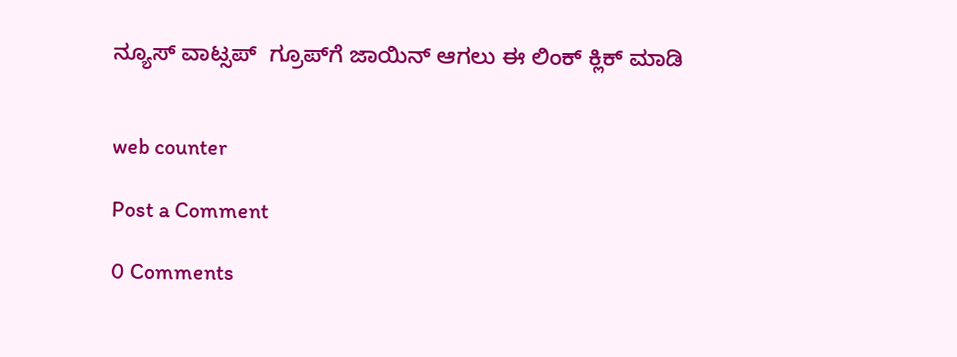ನ್ಯೂಸ್‌ ವಾಟ್ಸಪ್‌  ಗ್ರೂಪ್‌ಗೆ ಜಾಯಿನ್ ಆಗಲು ಈ ಲಿಂಕ್ ಕ್ಲಿಕ್ ಮಾಡಿ


web counter

Post a Comment

0 Comments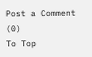Post a Comment (0)
To Top